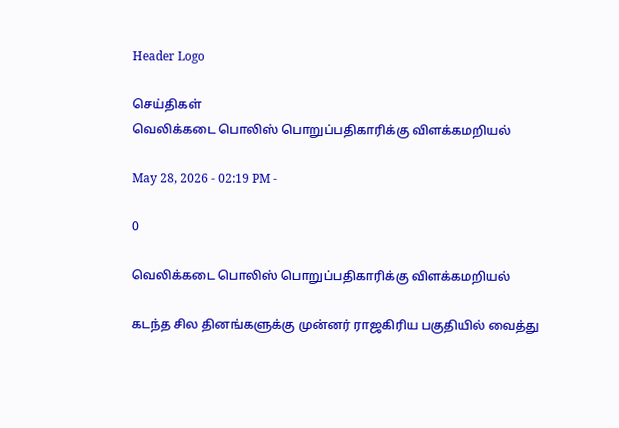Header Logo

செய்திகள்
வெலிக்கடை பொலிஸ் பொறுப்பதிகாரிக்கு விளக்கமறியல்

May 28, 2026 - 02:19 PM -

0

வெலிக்கடை பொலிஸ் பொறுப்பதிகாரிக்கு விளக்கமறியல்

கடந்த சில தினங்களுக்கு முன்னர் ராஜகிரிய பகுதியில் வைத்து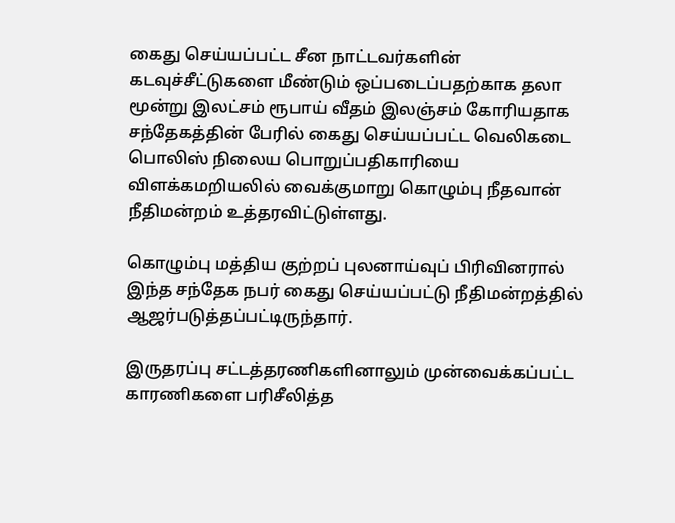கைது செய்யப்பட்ட சீன நாட்டவர்களின் கடவுச்சீட்டுகளை மீண்டும் ஒப்படைப்பதற்காக தலா மூன்று இலட்சம் ரூபாய் வீதம் இலஞ்சம் கோரியதாக சந்தேகத்தின் பேரில் கைது செய்யப்பட்ட வெலிகடை பொலிஸ் நிலைய பொறுப்பதிகாரியை விளக்கமறியலில் வைக்குமாறு கொழும்பு நீதவான் நீதிமன்றம் உத்தரவிட்டுள்ளது.

கொழும்பு மத்திய குற்றப் புலனாய்வுப் பிரிவினரால் இந்த சந்தேக நபர் கைது செய்யப்பட்டு நீதிமன்றத்தில் ஆஜர்படுத்தப்பட்டிருந்தார்.

இருதரப்பு சட்டத்தரணிகளினாலும் முன்வைக்கப்பட்ட காரணிகளை பரிசீலித்த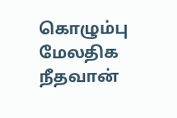கொழும்பு மேலதிக நீதவான்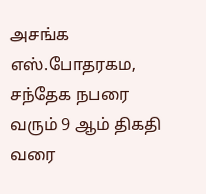அசங்க எஸ்.போதரகம, சந்தேக நபரை வரும் 9 ஆம் திகதி வரை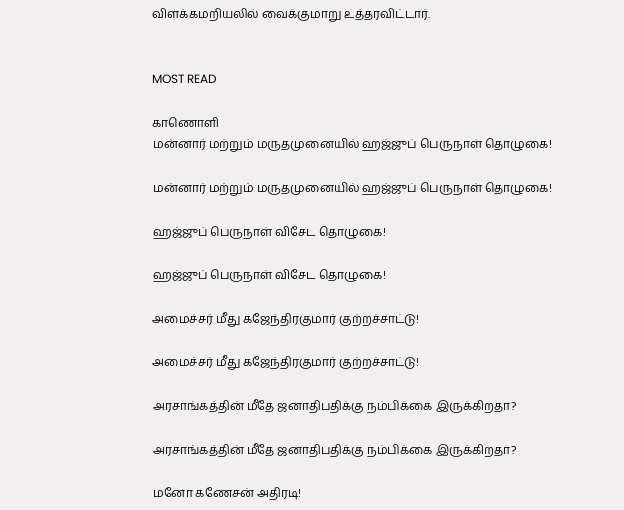விளக்கமறியலில் வைக்குமாறு உத்தரவிட்டார்.


MOST READ

காணொளி
மன்னார் மற்றும் மருதமுனையில் ஹஜ்ஜுப் பெருநாள் தொழுகை!

மன்னார் மற்றும் மருதமுனையில் ஹஜ்ஜுப் பெருநாள் தொழுகை!

ஹஜ்ஜுப் பெருநாள் விசேட தொழுகை!

ஹஜ்ஜுப் பெருநாள் விசேட தொழுகை!

அமைச்சர் மீது கஜேந்திரகுமார் குற்றச்சாட்டு!

அமைச்சர் மீது கஜேந்திரகுமார் குற்றச்சாட்டு!

அரசாங்கத்தின் மீதே ஜனாதிபதிக்கு நம்பிக்கை இருக்கிறதா?

அரசாங்கத்தின் மீதே ஜனாதிபதிக்கு நம்பிக்கை இருக்கிறதா?

மனோ கணேசன் அதிரடி!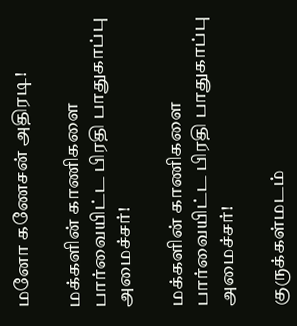மனோ கணேசன் அதிரடி!

மக்களின் காணிகளை பார்வையிட்ட பிரதி பாதுகாப்பு அமைச்சர்!

மக்களின் காணிகளை பார்வையிட்ட பிரதி பாதுகாப்பு அமைச்சர்!

குருக்கள்மடம்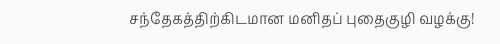சந்தேகத்திற்கிடமான மனிதப் புதைகுழி வழக்கு!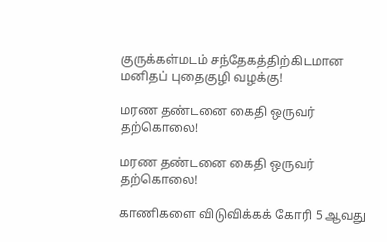குருக்கள்மடம் சந்தேகத்திற்கிடமான மனிதப் புதைகுழி வழக்கு!

மரண தண்டனை கைதி ஒருவர் தற்கொலை!

மரண தண்டனை கைதி ஒருவர் தற்கொலை!

காணிகளை விடுவிக்கக் கோரி 5 ஆவது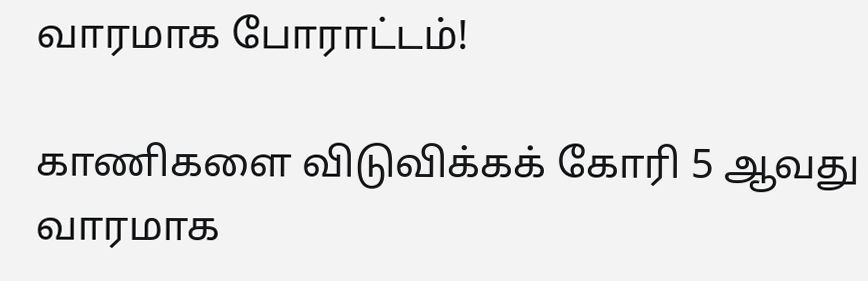வாரமாக போராட்டம்!

காணிகளை விடுவிக்கக் கோரி 5 ஆவது வாரமாக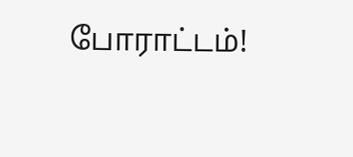போராட்டம்!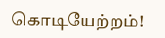கொடியேற்றம்!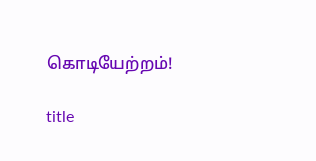கொடியேற்றம்!

title